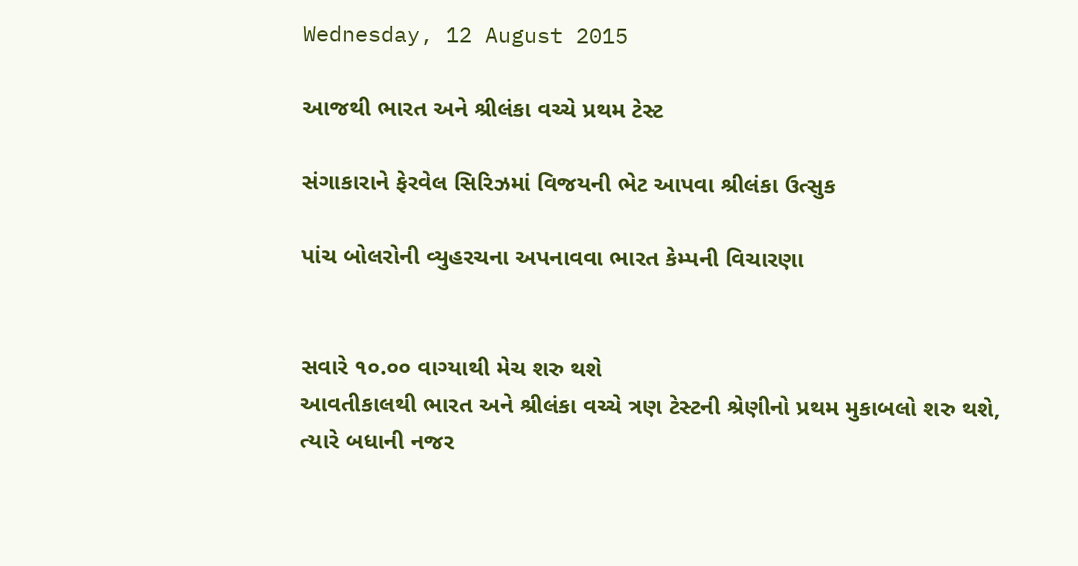Wednesday, 12 August 2015

આજથી ભારત અને શ્રીલંકા વચ્ચે પ્રથમ ટેસ્ટ

સંગાકારાને ફેરવેલ સિરિઝમાં વિજયની ભેટ આપવા શ્રીલંકા ઉત્સુક

પાંચ બોલરોની વ્યુહરચના અપનાવવા ભારત કેમ્પની વિચારણા


સવારે ૧૦.૦૦ વાગ્યાથી મેચ શરુ થશે
આવતીકાલથી ભારત અને શ્રીલંકા વચ્ચે ત્રણ ટેસ્ટની શ્રેણીનો પ્રથમ મુકાબલો શરુ થશે, ત્યારે બધાની નજર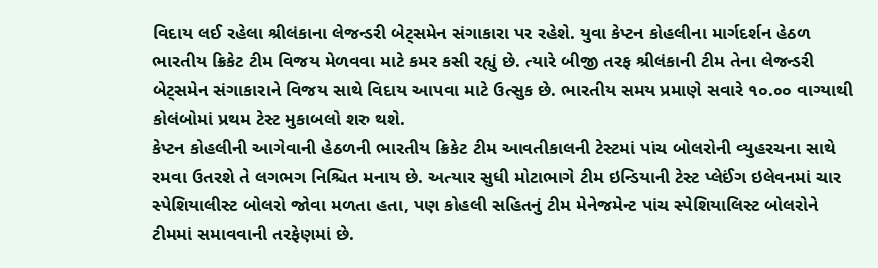વિદાય લઈ રહેલા શ્રીલંકાના લેજન્ડરી બેટ્સમેન સંગાકારા પર રહેશે. યુવા કેપ્ટન કોહલીના માર્ગદર્શન હેઠળ ભારતીય ક્રિકેટ ટીમ વિજય મેળવવા માટે કમર કસી રહ્યું છે. ત્યારે બીજી તરફ શ્રીલંકાની ટીમ તેના લેજન્ડરી બેટ્સમેન સંગાકારાને વિજય સાથે વિદાય આપવા માટે ઉત્સુક છે. ભારતીય સમય પ્રમાણે સવારે ૧૦.૦૦ વાગ્યાથી કોલંબોમાં પ્રથમ ટેસ્ટ મુકાબલો શરુ થશે.
કેપ્ટન કોહલીની આગેવાની હેઠળની ભારતીય ક્રિકેટ ટીમ આવતીકાલની ટેસ્ટમાં પાંચ બોલરોની વ્યુહરચના સાથે રમવા ઉતરશે તે લગભગ નિશ્ચિત મનાય છે. અત્યાર સુધી મોટાભાગે ટીમ ઇન્ડિયાની ટેસ્ટ પ્લેઈંગ ઇલેવનમાં ચાર સ્પેશિયાલીસ્ટ બોલરો જોવા મળતા હતા, પણ કોહલી સહિતનું ટીમ મેનેજમેન્ટ પાંચ સ્પેશિયાલિસ્ટ બોલરોને ટીમમાં સમાવવાની તરફેણમાં છે.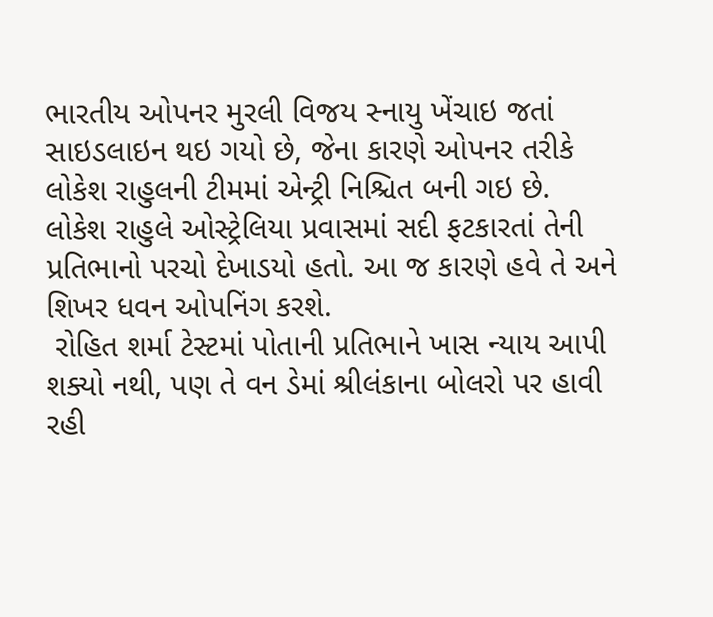ભારતીય ઓપનર મુરલી વિજય સ્નાયુ ખેંચાઇ જતાં સાઇડલાઇન થઇ ગયો છે, જેના કારણે ઓપનર તરીકે લોકેશ રાહુલની ટીમમાં એન્ટ્રી નિશ્ચિત બની ગઇ છે. લોકેશ રાહુલે ઓસ્ટ્રેલિયા પ્રવાસમાં સદી ફટકારતાં તેની પ્રતિભાનો પરચો દેખાડયો હતો. આ જ કારણે હવે તે અને શિખર ધવન ઓપનિંગ કરશે.
 રોહિત શર્મા ટેસ્ટમાં પોતાની પ્રતિભાને ખાસ ન્યાય આપી શક્યો નથી, પણ તે વન ડેમાં શ્રીલંકાના બોલરો પર હાવી રહી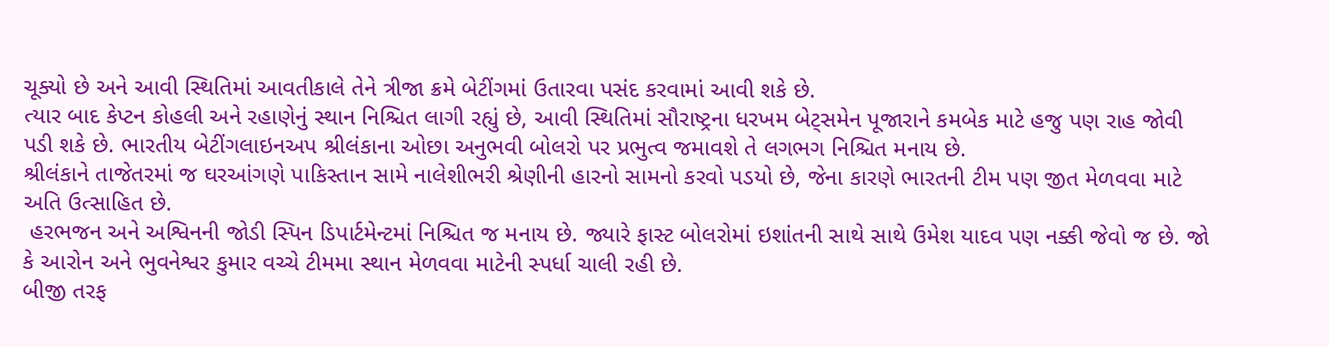ચૂક્યો છે અને આવી સ્થિતિમાં આવતીકાલે તેને ત્રીજા ક્રમે બેટીંગમાં ઉતારવા પસંદ કરવામાં આવી શકે છે.
ત્યાર બાદ કેપ્ટન કોહલી અને રહાણેનું સ્થાન નિશ્ચિત લાગી રહ્યું છે, આવી સ્થિતિમાં સૌરાષ્ટ્રના ધરખમ બેટ્સમેન પૂજારાને કમબેક માટે હજુ પણ રાહ જોવી પડી શકે છે. ભારતીય બેટીંગલાઇનઅપ શ્રીલંકાના ઓછા અનુભવી બોલરો પર પ્રભુત્વ જમાવશે તે લગભગ નિશ્ચિત મનાય છે.
શ્રીલંકાને તાજેતરમાં જ ઘરઆંગણે પાકિસ્તાન સામે નાલેશીભરી શ્રેણીની હારનો સામનો કરવો પડયો છે, જેના કારણે ભારતની ટીમ પણ જીત મેળવવા માટે અતિ ઉત્સાહિત છે.
 હરભજન અને અશ્વિનની જોડી સ્પિન ડિપાર્ટમેન્ટમાં નિશ્ચિત જ મનાય છે. જ્યારે ફાસ્ટ બોલરોમાં ઇશાંતની સાથે સાથે ઉમેશ યાદવ પણ નક્કી જેવો જ છે. જો કે આરોન અને ભુવનેશ્વર કુમાર વચ્ચે ટીમમા સ્થાન મેળવવા માટેની સ્પર્ધા ચાલી રહી છે.
બીજી તરફ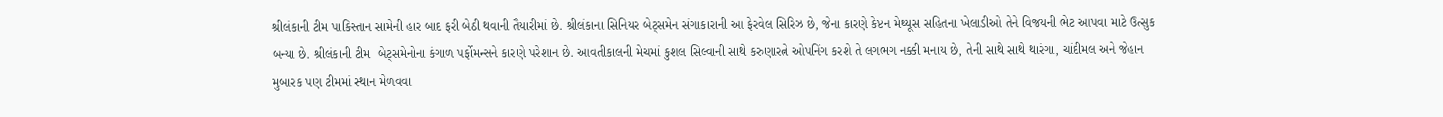શ્રીલંકાની ટીમ પાકિસ્તાન સામેની હાર બાદ ફરી બેઠી થવાની તૈયારીમાં છે. શ્રીલંકાના સિનિયર બેટ્સમેન સંગાકારાની આ ફેરવેલ સિરિઝ છે, જેના કારણે કેપ્ટન મેથ્યૂસ સહિતના ખેલાડીઓ તેને વિજયની ભેટ આપવા માટે ઉત્સુક બન્યા છે. શ્રીલંકાની ટીમ  બેટ્સમેનોના કંગાળ પર્ફોમન્સને કારણે પરેશાન છે. આવતીકાલની મેચમાં કુશલ સિલ્વાની સાથે કરુણારત્ને ઓપનિંગ કરશે તે લગભગ નક્કી મનાય છે, તેની સાથે સાથે થારંગા, ચાંદીમલ અને જેહાન મુબારક પણ ટીમમાં સ્થાન મેળવવા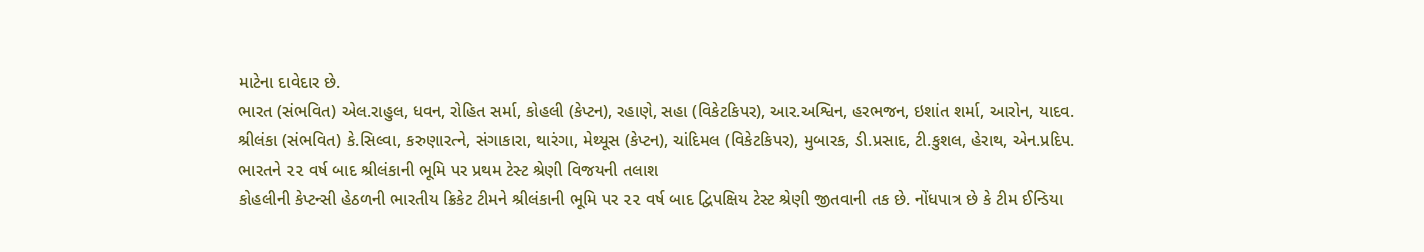માટેના દાવેદાર છે.
ભારત (સંભવિત) એલ.રાહુલ, ધવન, રોહિત સર્મા, કોહલી (કેપ્ટન), રહાણે, સહા (વિકેટકિપર), આર.અશ્વિન, હરભજન, ઇશાંત શર્મા, આરોન, યાદવ.
શ્રીલંકા (સંભવિત) કે.સિલ્વા, કરુણારત્ને, સંગાકારા, થારંગા, મેથ્યૂસ (કેપ્ટન), ચાંદિમલ (વિકેટકિપર), મુબારક, ડી.પ્રસાદ, ટી.કુશલ, હેરાથ, એન.પ્રદિપ.
ભારતને ૨૨ વર્ષ બાદ શ્રીલંકાની ભૂમિ પર પ્રથમ ટેસ્ટ શ્રેણી વિજયની તલાશ
કોહલીની કેપ્ટન્સી હેઠળની ભારતીય ક્રિકેટ ટીમને શ્રીલંકાની ભૂમિ પર ૨૨ વર્ષ બાદ દ્વિપક્ષિય ટેસ્ટ શ્રેણી જીતવાની તક છે. નોંધપાત્ર છે કે ટીમ ઈન્ડિયા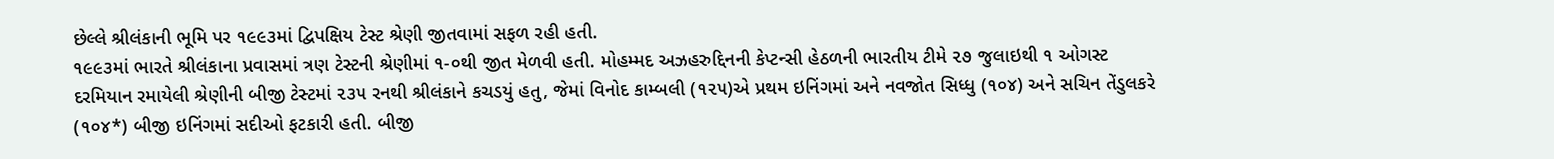છેલ્લે શ્રીલંકાની ભૂમિ પર ૧૯૯૩માં દ્વિપક્ષિય ટેસ્ટ શ્રેણી જીતવામાં સફળ રહી હતી.
૧૯૯૩માં ભારતે શ્રીલંકાના પ્રવાસમાં ત્રણ ટેસ્ટની શ્રેણીમાં ૧-૦થી જીત મેળવી હતી. મોહમ્મદ અઝહરુદ્દિનની કેપ્ટન્સી હેઠળની ભારતીય ટીમે ૨૭ જુલાઇથી ૧ ઓગસ્ટ દરમિયાન રમાયેલી શ્રેણીની બીજી ટેસ્ટમાં ૨૩૫ રનથી શ્રીલંકાને કચડયું હતુ, જેમાં વિનોદ કામ્બલી (૧૨૫)એ પ્રથમ ઇનિંગમાં અને નવજોત સિધ્ધુ (૧૦૪) અને સચિન તેંડુલકરે (૧૦૪*) બીજી ઇનિંગમાં સદીઓ ફટકારી હતી. બીજી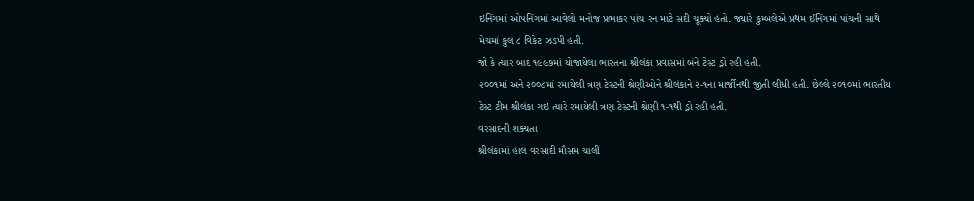ઇનિંગમાં ઓપનિંગમાં આવેલો મનોજ પ્રભાકર પાંચ રન માટે સદી ચૂક્યો હતો. જ્યારે કુમ્બલેએ પ્રથમ ઈનિંગમાં પાંચની સાથે મેચમાં કુલ ૮ વિકેટ ઝડપી હતી.
જો કે ત્યાર બાદ ૧૯૯૭માં યોજાયેલા ભારતના શ્રીલંકા પ્રવાસમાં બંને ટેસ્ટ ડ્રો રહી હતી.
૨૦૦૧માં અને ૨૦૦૮માં રમાયેલી ત્રણ ટેસ્ટની શ્રેણીઓને શ્રીલંકાને ૨-૧ના માર્જીનથી જીતી લીધી હતી. છેલ્લે ૨૦૧૦માં ભારતીય ટેસ્ટ ટીમ શ્રીલંકા ગઇ ત્યારે રમાયેલી ત્રણ ટેસ્ટની શ્રેણી ૧-૧થી ડ્રો રહી હતી.
વરસાદની શક્યતા
શ્રીલંકામાં હાલ વરસાદી મૌસમ ચાલી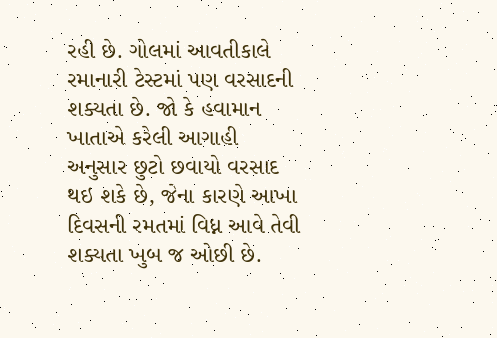રહી છે. ગોલમાં આવતીકાલે રમાનારી ટેસ્ટમાં પણ વરસાદની શક્યતા છે. જો કે હવામાન ખાતાએ કરેલી આગાહી અનુસાર છુટો છવાયો વરસાદ થઇ શકે છે, જેના કારણે આખા દિવસની રમતમાં વિધ્ન આવે તેવી શક્યતા ખુબ જ ઓછી છે.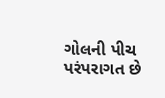ગોલની પીચ પરંપરાગત છે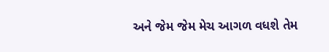અને જેમ જેમ મેચ આગળ વધશે તેમ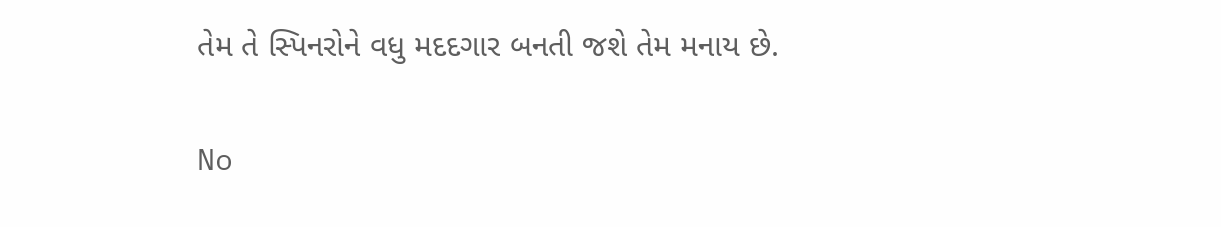તેમ તે સ્પિનરોને વધુ મદદગાર બનતી જશે તેમ મનાય છે.

No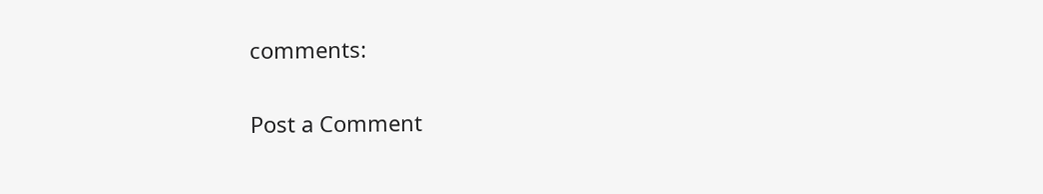comments:

Post a Comment